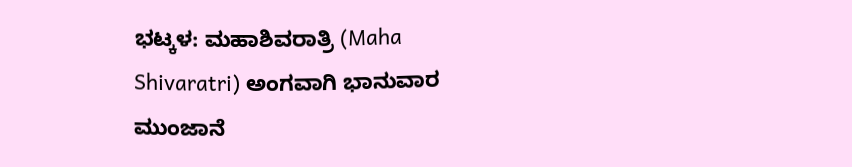ಭಟ್ಕಳ: ಮಹಾಶಿವರಾತ್ರಿ (Maha Shivaratri) ಅಂಗವಾಗಿ ಭಾನುವಾರ ಮುಂಜಾನೆ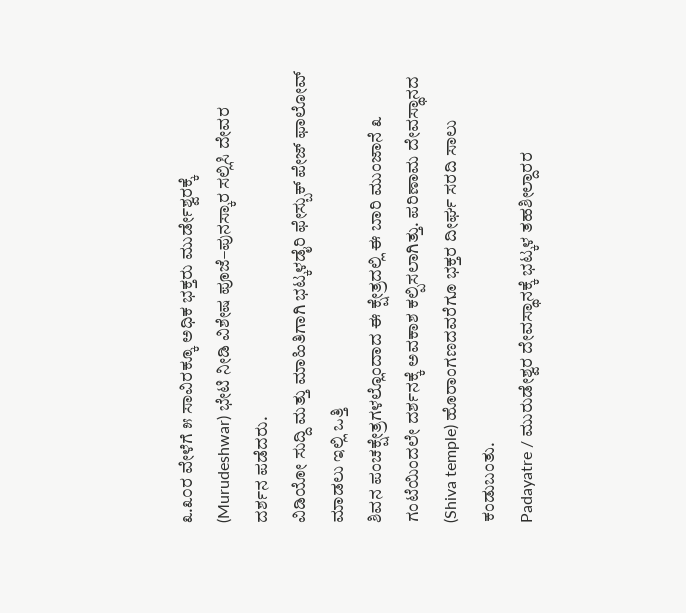೩.೩೦ರ ವೇಳೆಗೆ ೫ ಸಾವಿರಕ್ಕೂ ಅಧಿಕ ಭಕ್ತರು ಮುರ್ಡೇಶ್ವರಕ್ಕೆ (Murudeshwar) ಭೇಟಿ ನೀಡಿ ವಿಶೇಷ ಪೂಜೆ–ಪುನಸ್ಕಾರ ಸಲ್ಲಿಸಿ ದೇವರ ದರ್ಶನ ಪಡೆದರು.
ವಿಡಿಯೋ ಸುದ್ದಿ ಮತ್ತು ಮಾಹಿತಿಗಾಗಿ ಭಟ್ಕಳಡೈರಿ ಫೇಸ್ಬುಕ್ ಪೇಜ್ ಫಾಲೋವ್ ಮಾಡಲು ಇಲ್ಲಿ ಒತ್ತಿ
ಶಿವನ ಪಂಚಕ್ಷೇತ್ರಗಳಲ್ಲೊಂದಾದ ಈ ಕ್ಷೇತ್ರದಲ್ಲಿ ಈ ಬಾರಿ ಮುಂಜಾನೆ ೩ ಗಂಟೆಯಿಂದಲೇ ದರ್ಶನಕ್ಕೆ ಅವಕಾಶ ಕಲ್ಪಿಸಲಾಗಿತ್ತು. ಪರಿಣಾಮ ದೇವಸ್ಥಾನದ (Shiva temple) ಹೊರಾಂಗಣದವರೆಗೂ ಭಕ್ತರ ದೀರ್ಘ ಸರದಿ ಸಾಲು ಕಂಡುಬಂತು.
Padayatre / ಮುರುಡೇಶ್ವರ ದೇವಸ್ಥಾನಕ್ಕೆ ಭಟ್ಕಳ ತಹಶೀಲ್ದಾರರ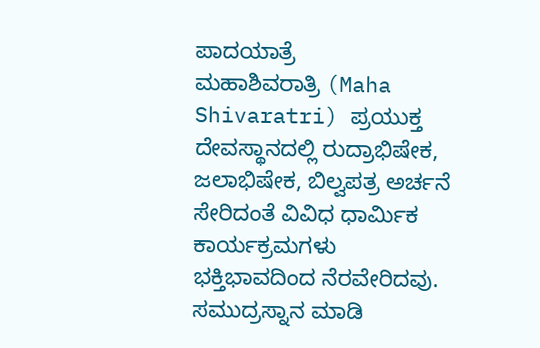ಪಾದಯಾತ್ರೆ
ಮಹಾಶಿವರಾತ್ರಿ (Maha Shivaratri) ಪ್ರಯುಕ್ತ ದೇವಸ್ಥಾನದಲ್ಲಿ ರುದ್ರಾಭಿಷೇಕ, ಜಲಾಭಿಷೇಕ, ಬಿಲ್ವಪತ್ರ ಅರ್ಚನೆ ಸೇರಿದಂತೆ ವಿವಿಧ ಧಾರ್ಮಿಕ ಕಾರ್ಯಕ್ರಮಗಳು ಭಕ್ತಿಭಾವದಿಂದ ನೆರವೇರಿದವು. ಸಮುದ್ರಸ್ನಾನ ಮಾಡಿ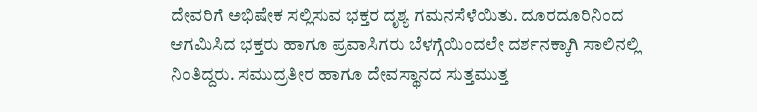ದೇವರಿಗೆ ಅಭಿಷೇಕ ಸಲ್ಲಿಸುವ ಭಕ್ತರ ದೃಶ್ಯ ಗಮನಸೆಳೆಯಿತು. ದೂರದೂರಿನಿಂದ ಆಗಮಿಸಿದ ಭಕ್ತರು ಹಾಗೂ ಪ್ರವಾಸಿಗರು ಬೆಳಗ್ಗೆಯಿಂದಲೇ ದರ್ಶನಕ್ಕಾಗಿ ಸಾಲಿನಲ್ಲಿ ನಿಂತಿದ್ದರು. ಸಮುದ್ರತೀರ ಹಾಗೂ ದೇವಸ್ಥಾನದ ಸುತ್ತಮುತ್ತ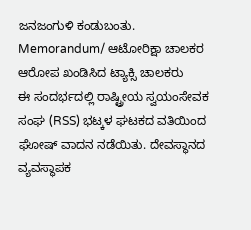ಜನಜಂಗುಳಿ ಕಂಡುಬಂತು.
Memorandum/ ಆಟೋರಿಕ್ಷಾ ಚಾಲಕರ ಆರೋಪ ಖಂಡಿಸಿದ ಟ್ಯಾಕ್ಸಿ ಚಾಲಕರು
ಈ ಸಂದರ್ಭದಲ್ಲಿ ರಾಷ್ಟ್ರೀಯ ಸ್ವಯಂಸೇವಕ ಸಂಘ (RSS) ಭಟ್ಕಳ ಘಟಕದ ವತಿಯಿಂದ ಘೋಷ್ ವಾದನ ನಡೆಯಿತು. ದೇವಸ್ಥಾನದ ವ್ಯವಸ್ಥಾಪಕ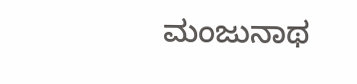ಮಂಜುನಾಥ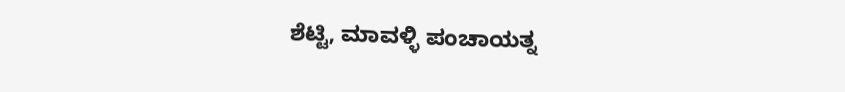ಶೆಟ್ಟಿ, ಮಾವಳ್ಳಿ ಪಂಚಾಯತ್ನ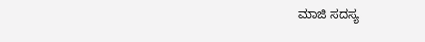ಮಾಜಿ ಸದಸ್ಯ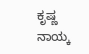ಕೃಷ್ಣ ನಾಯ್ಕ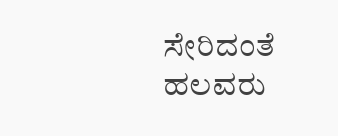ಸೇರಿದಂತೆ ಹಲವರು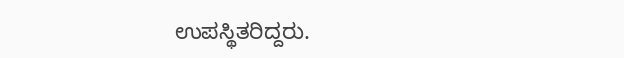ಉಪಸ್ಥಿತರಿದ್ದರು.